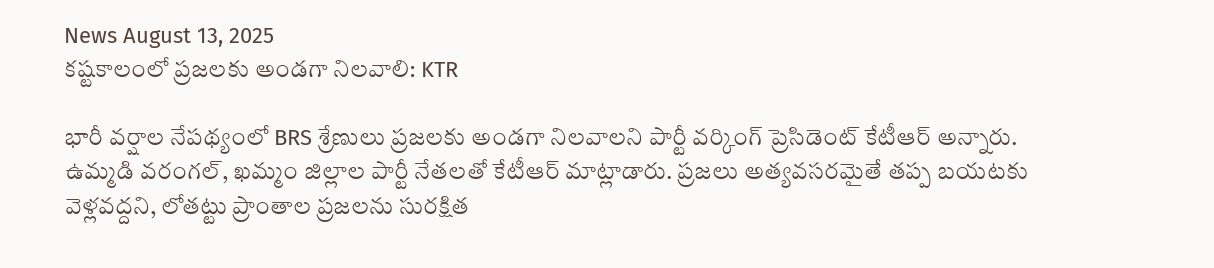News August 13, 2025
కష్టకాలంలో ప్రజలకు అండగా నిలవాలి: KTR

భారీ వర్షాల నేపథ్యంలో BRS శ్రేణులు ప్రజలకు అండగా నిలవాలని పార్టీ వర్కింగ్ ప్రెసిడెంట్ కేటీఆర్ అన్నారు. ఉమ్మడి వరంగల్, ఖమ్మం జిల్లాల పార్టీ నేతలతో కేటీఆర్ మాట్లాడారు. ప్రజలు అత్యవసరమైతే తప్ప బయటకు వెళ్లవద్దని, లోతట్టు ప్రాంతాల ప్రజలను సురక్షిత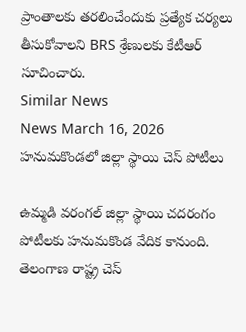ప్రాంతాలకు తరలించేందుకు ప్రత్యేక చర్యలు తీసుకోవాలని BRS శ్రేణులకు కేటీఆర్ సూచించారు.
Similar News
News March 16, 2026
హనుమకొండలో జిల్లా స్థాయి చెస్ పోటీలు

ఉమ్మడి వరంగల్ జిల్లా స్థాయి చదరంగం పోటీలకు హనుమకొండ వేదిక కానుంది. తెలంగాణ రాష్ట్ర చెస్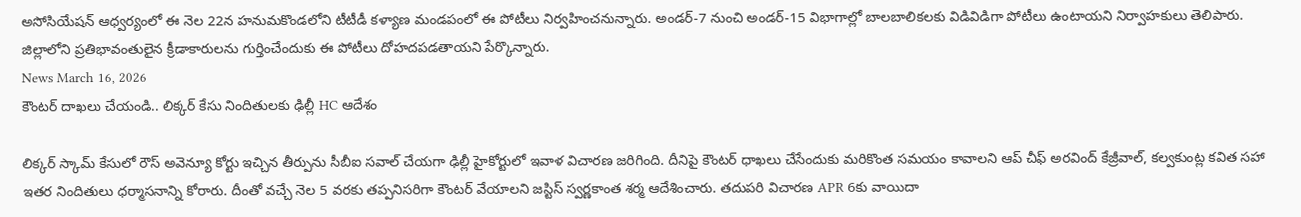అసోసియేషన్ ఆధ్వర్యంలో ఈ నెల 22న హనుమకొండలోని టీటీడీ కళ్యాణ మండపంలో ఈ పోటీలు నిర్వహించనున్నారు. అండర్-7 నుంచి అండర్-15 విభాగాల్లో బాలబాలికలకు విడివిడిగా పోటీలు ఉంటాయని నిర్వాహకులు తెలిపారు. జిల్లాలోని ప్రతిభావంతులైన క్రీడాకారులను గుర్తించేందుకు ఈ పోటీలు దోహదపడతాయని పేర్కొన్నారు.
News March 16, 2026
కౌంటర్ దాఖలు చేయండి.. లిక్కర్ కేసు నిందితులకు ఢిల్లీ HC ఆదేశం

లిక్కర్ స్కామ్ కేసులో రౌస్ అవెన్యూ కోర్టు ఇచ్చిన తీర్పును సీబీఐ సవాల్ చేయగా ఢిల్లీ హైకోర్టులో ఇవాళ విచారణ జరిగింది. దీనిపై కౌంటర్ ధాఖలు చేసేందుకు మరికొంత సమయం కావాలని ఆప్ చీఫ్ అరవింద్ కేజ్రీవాల్, కల్వకుంట్ల కవిత సహా ఇతర నిందితులు ధర్మాసనాన్ని కోరారు. దీంతో వచ్చే నెల 5 వరకు తప్పనిసరిగా కౌంటర్ వేయాలని జస్టిస్ స్వర్ణకాంత శర్మ ఆదేశించారు. తదుపరి విచారణ APR 6కు వాయిదా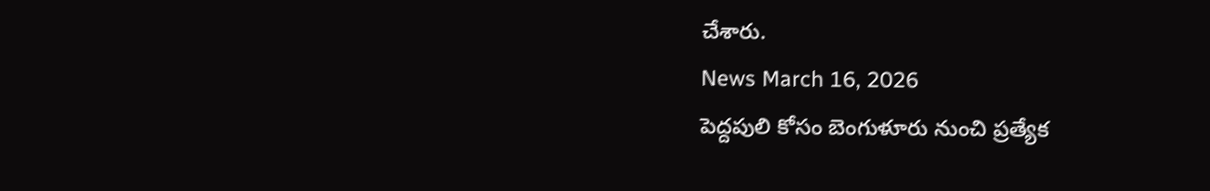చేశారు.
News March 16, 2026
పెద్దపులి కోసం బెంగుళూరు నుంచి ప్రత్యేక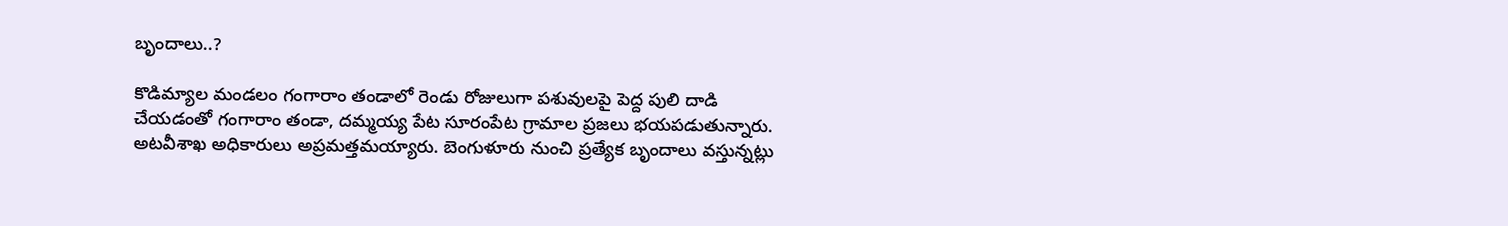బృందాలు..?

కొడిమ్యాల మండలం గంగారాం తండాలో రెండు రోజులుగా పశువులపై పెద్ద పులి దాడి చేయడంతో గంగారాం తండా, దమ్మయ్య పేట సూరంపేట గ్రామాల ప్రజలు భయపడుతున్నారు. అటవీశాఖ అధికారులు అప్రమత్తమయ్యారు. బెంగుళూరు నుంచి ప్రత్యేక బృందాలు వస్తున్నట్లు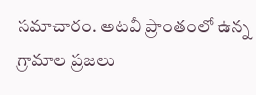సమాచారం. అటవీ ప్రాంతంలో ఉన్న గ్రామాల ప్రజలు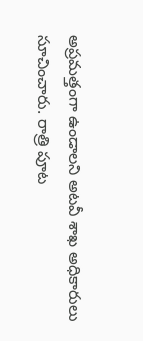అప్రమత్తంగా ఉండాలని అటవీ శాఖ అధికారులు సూచించారు. రాత్రి పూట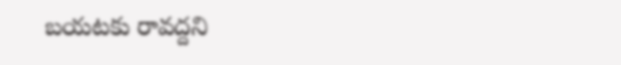బయటకు రావద్దని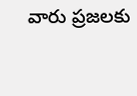వారు ప్రజలకు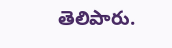తెలిపారు.